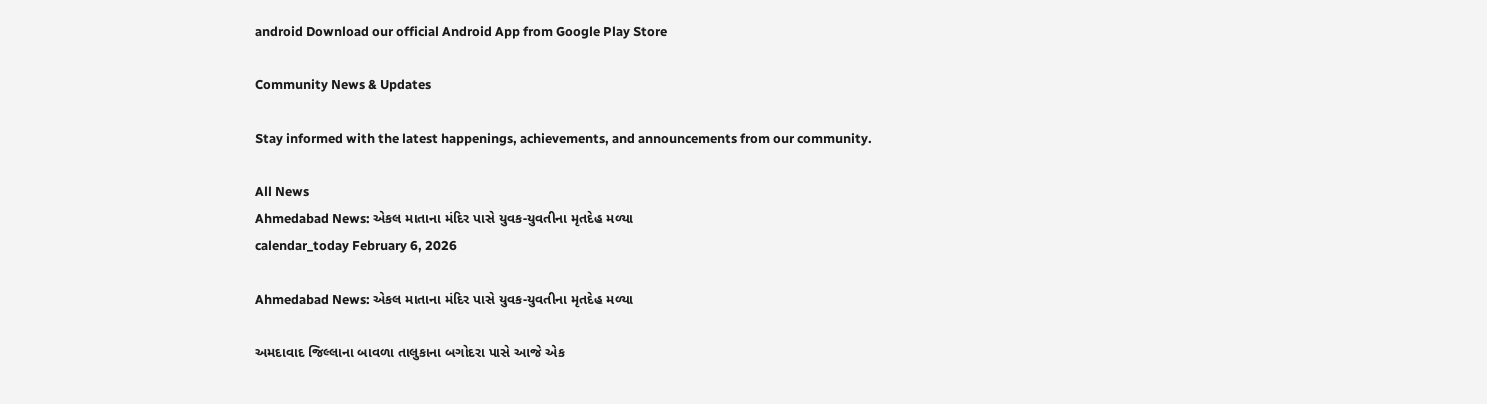android Download our official Android App from Google Play Store

Community News & Updates

Stay informed with the latest happenings, achievements, and announcements from our community.

All News
Ahmedabad News: એકલ માતાના મંદિર પાસે યુવક-યુવતીના મૃતદેહ મળ્યા
calendar_today February 6, 2026

Ahmedabad News: એકલ માતાના મંદિર પાસે યુવક-યુવતીના મૃતદેહ મળ્યા

અમદાવાદ જિલ્લાના બાવળા તાલુકાના બગોદરા પાસે આજે એક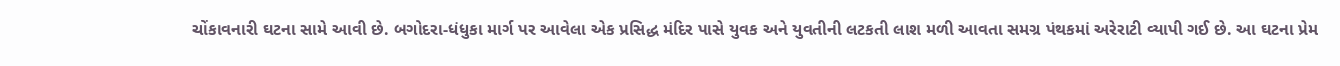ચોંકાવનારી ઘટના સામે આવી છે. બગોદરા-ધંધુકા માર્ગ પર આવેલા એક પ્રસિદ્ધ મંદિર પાસે યુવક અને યુવતીની લટકતી લાશ મળી આવતા સમગ્ર પંથકમાં અરેરાટી વ્યાપી ગઈ છે. આ ઘટના પ્રેમ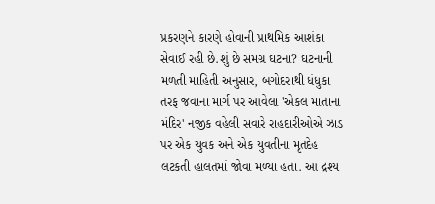પ્રકરણને કારણે હોવાની પ્રાથમિક આશંકા સેવાઈ રહી છે.શું છે સમગ્ર ઘટના? ઘટનાની મળતી માહિતી અનુસાર, બગોદરાથી ધંધુકા તરફ જવાના માર્ગ પર આવેલા 'એકલ માતાના મંદિર' નજીક વહેલી સવારે રાહદારીઓએ ઝાડ પર એક યુવક અને એક યુવતીના મૃતદેહ લટકતી હાલતમાં જોવા મળ્યા હતા. આ દ્રશ્ય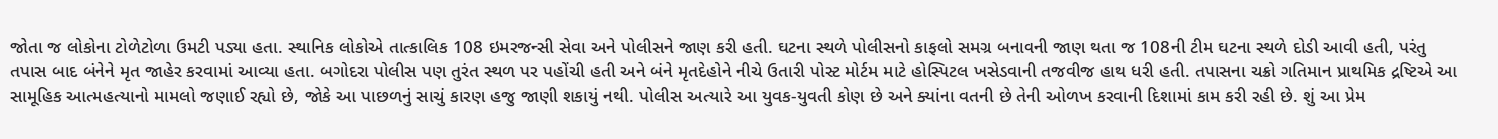જોતા જ લોકોના ટોળેટોળા ઉમટી પડ્યા હતા. સ્થાનિક લોકોએ તાત્કાલિક 108 ઇમરજન્સી સેવા અને પોલીસને જાણ કરી હતી. ઘટના સ્થળે પોલીસનો કાફલો સમગ્ર બનાવની જાણ થતા જ 108ની ટીમ ઘટના સ્થળે દોડી આવી હતી, પરંતુ તપાસ બાદ બંનેને મૃત જાહેર કરવામાં આવ્યા હતા. બગોદરા પોલીસ પણ તુરંત સ્થળ પર પહોંચી હતી અને બંને મૃતદેહોને નીચે ઉતારી પોસ્ટ મોર્ટમ માટે હોસ્પિટલ ખસેડવાની તજવીજ હાથ ધરી હતી. તપાસના ચક્રો ગતિમાન પ્રાથમિક દ્રષ્ટિએ આ સામૂહિક આત્મહત્યાનો મામલો જણાઈ રહ્યો છે, જોકે આ પાછળનું સાચું કારણ હજુ જાણી શકાયું નથી. પોલીસ અત્યારે આ યુવક-યુવતી કોણ છે અને ક્યાંના વતની છે તેની ઓળખ કરવાની દિશામાં કામ કરી રહી છે. શું આ પ્રેમ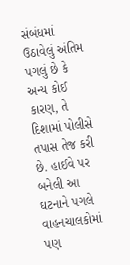સંબંધમાં ઉઠાવેલું અંતિમ પગલું છે કે અન્ય કોઈ કારણ, તે દિશામાં પોલીસે તપાસ તેજ કરી છે. હાઈવે પર બનેલી આ ઘટનાને પગલે વાહનચાલકોમાં પણ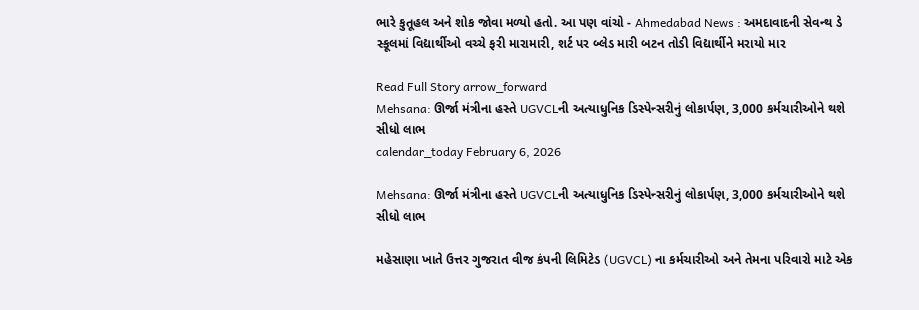ભારે કુતૂહલ અને શોક જોવા મળ્યો હતો. આ પણ વાંચો - Ahmedabad News : અમદાવાદની સેવન્થ ડે સ્કૂલમાં વિદ્યાર્થીઓ વચ્ચે ફરી મારામારી, શર્ટ પર બ્લેડ મારી બટન તોડી વિદ્યાર્થીને મરાયો માર

Read Full Story arrow_forward
Mehsana: ઊર્જા મંત્રીના હસ્તે UGVCLની અત્યાધુનિક ડિસ્પેન્સરીનું લોકાર્પણ, 3,000 કર્મચારીઓને થશે સીધો લાભ
calendar_today February 6, 2026

Mehsana: ઊર્જા મંત્રીના હસ્તે UGVCLની અત્યાધુનિક ડિસ્પેન્સરીનું લોકાર્પણ, 3,000 કર્મચારીઓને થશે સીધો લાભ

મહેસાણા ખાતે ઉત્તર ગુજરાત વીજ કંપની લિમિટેડ (UGVCL) ના કર્મચારીઓ અને તેમના પરિવારો માટે એક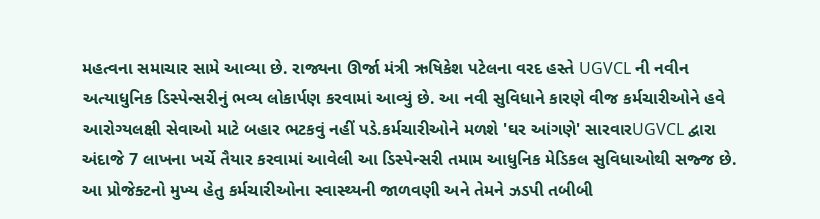મહત્વના સમાચાર સામે આવ્યા છે. રાજ્યના ઊર્જા મંત્રી ઋષિકેશ પટેલના વરદ હસ્તે UGVCL ની નવીન અત્યાધુનિક ડિસ્પેન્સરીનું ભવ્ય લોકાર્પણ કરવામાં આવ્યું છે. આ નવી સુવિધાને કારણે વીજ કર્મચારીઓને હવે આરોગ્યલક્ષી સેવાઓ માટે બહાર ભટકવું નહીં પડે.કર્મચારીઓને મળશે 'ઘર આંગણે' સારવારUGVCL દ્વારા અંદાજે 7 લાખના ખર્ચે તૈયાર કરવામાં આવેલી આ ડિસ્પેન્સરી તમામ આધુનિક મેડિકલ સુવિધાઓથી સજ્જ છે. આ પ્રોજેક્ટનો મુખ્ય હેતુ કર્મચારીઓના સ્વાસ્થ્યની જાળવણી અને તેમને ઝડપી તબીબી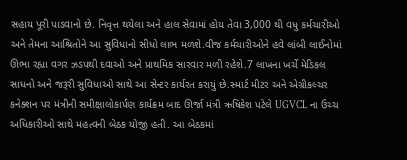સહાય પૂરી પાડવાનો છે. નિવૃત્ત થયેલા અને હાલ સેવામાં હોય તેવા 3,000 થી વધુ કર્મચારીઓ અને તેમના આશ્રિતોને આ સુવિધાનો સીધો લાભ મળશે.વીજ કર્મચારીઓને હવે લાંબી લાઈનોમાં ઊભા રહ્યા વગર ઝડપથી દવાઓ અને પ્રાથમિક સારવાર મળી રહેશે.7 લાખના ખર્ચે મેડિકલ સાધનો અને જરૂરી સુવિધાઓ સાથે આ સેન્ટર કાર્યરત કરાયું છે.સ્માર્ટ મીટર અને એગ્રીકલ્ચર કનેક્શન પર મંત્રીની સમીક્ષાલોકાર્પણ કાર્યક્રમ બાદ ઊર્જા મંત્રી ઋષિકેશ પટેલે UGVCL ના ઉચ્ચ અધિકારીઓ સાથે મહત્વની બેઠક યોજી હતી. આ બેઠકમાં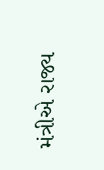મંત્રીએ રાજ્ય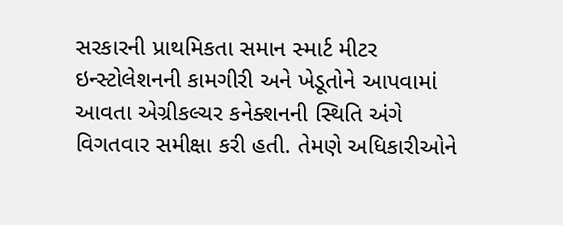સરકારની પ્રાથમિકતા સમાન સ્માર્ટ મીટર ઇન્સ્ટોલેશનની કામગીરી અને ખેડૂતોને આપવામાં આવતા એગ્રીકલ્ચર કનેક્શનની સ્થિતિ અંગે વિગતવાર સમીક્ષા કરી હતી. તેમણે અધિકારીઓને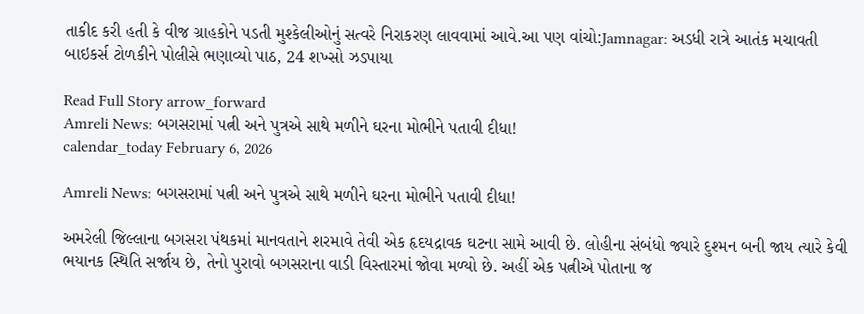તાકીદ કરી હતી કે વીજ ગ્રાહકોને પડતી મુશ્કેલીઓનું સત્વરે નિરાકરણ લાવવામાં આવે.આ પણ વાંચો:Jamnagar: અડધી રાત્રે આતંક મચાવતી બાઇકર્સ ટોળકીને પોલીસે ભણાવ્યો પાઠ, 24 શખ્સો ઝડપાયા

Read Full Story arrow_forward
Amreli News: બગસરામાં પત્ની અને પુત્રએ સાથે મળીને ઘરના મોભીને પતાવી દીધા!
calendar_today February 6, 2026

Amreli News: બગસરામાં પત્ની અને પુત્રએ સાથે મળીને ઘરના મોભીને પતાવી દીધા!

અમરેલી જિલ્લાના બગસરા પંથકમાં માનવતાને શરમાવે તેવી એક હૃદયદ્રાવક ઘટના સામે આવી છે. લોહીના સંબંધો જ્યારે દુશ્મન બની જાય ત્યારે કેવી ભયાનક સ્થિતિ સર્જાય છે, તેનો પુરાવો બગસરાના વાડી વિસ્તારમાં જોવા મળ્યો છે. અહીં એક પત્નીએ પોતાના જ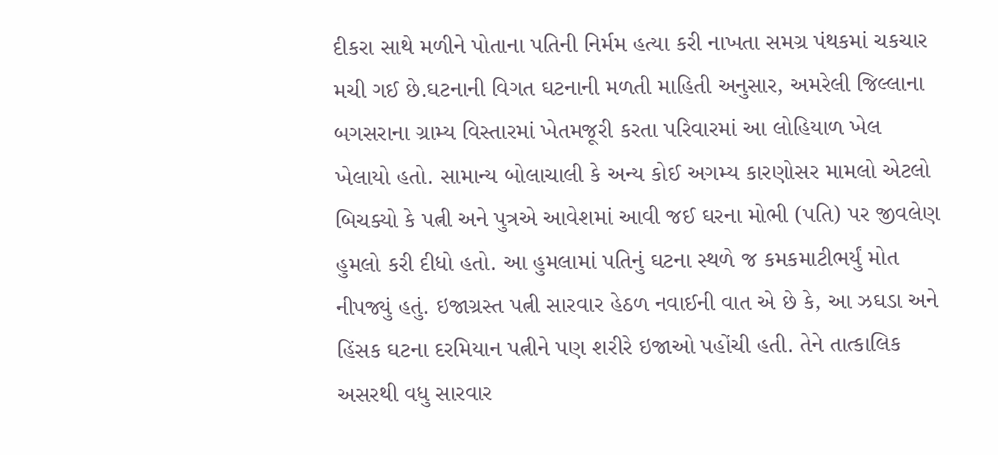દીકરા સાથે મળીને પોતાના પતિની નિર્મમ હત્યા કરી નાખતા સમગ્ર પંથકમાં ચકચાર મચી ગઈ છે.ઘટનાની વિગત ઘટનાની મળતી માહિતી અનુસાર, અમરેલી જિલ્લાના બગસરાના ગ્રામ્ય વિસ્તારમાં ખેતમજૂરી કરતા પરિવારમાં આ લોહિયાળ ખેલ ખેલાયો હતો. સામાન્ય બોલાચાલી કે અન્ય કોઈ અગમ્ય કારણોસર મામલો એટલો બિચક્યો કે પત્ની અને પુત્રએ આવેશમાં આવી જઈ ઘરના મોભી (પતિ) પર જીવલેણ હુમલો કરી દીધો હતો. આ હુમલામાં પતિનું ઘટના સ્થળે જ કમકમાટીભર્યું મોત નીપજ્યું હતું. ઇજાગ્રસ્ત પત્ની સારવાર હેઠળ નવાઈની વાત એ છે કે, આ ઝઘડા અને હિંસક ઘટના દરમિયાન પત્નીને પણ શરીરે ઇજાઓ પહોંચી હતી. તેને તાત્કાલિક અસરથી વધુ સારવાર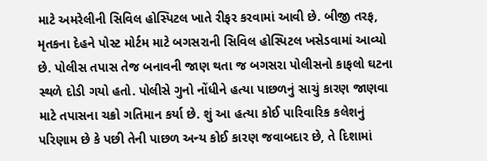માટે અમરેલીની સિવિલ હોસ્પિટલ ખાતે રીફર કરવામાં આવી છે. બીજી તરફ, મૃતકના દેહને પોસ્ટ મોર્ટમ માટે બગસરાની સિવિલ હોસ્પિટલ ખસેડવામાં આવ્યો છે. પોલીસ તપાસ તેજ બનાવની જાણ થતા જ બગસરા પોલીસનો કાફલો ઘટના સ્થળે દોડી ગયો હતો. પોલીસે ગુનો નોંધીને હત્યા પાછળનું સાચું કારણ જાણવા માટે તપાસના ચક્રો ગતિમાન કર્યા છે. શું આ હત્યા કોઈ પારિવારિક કલેશનું પરિણામ છે કે પછી તેની પાછળ અન્ય કોઈ કારણ જવાબદાર છે, તે દિશામાં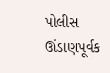પોલીસ ઊંડાણપૂર્વક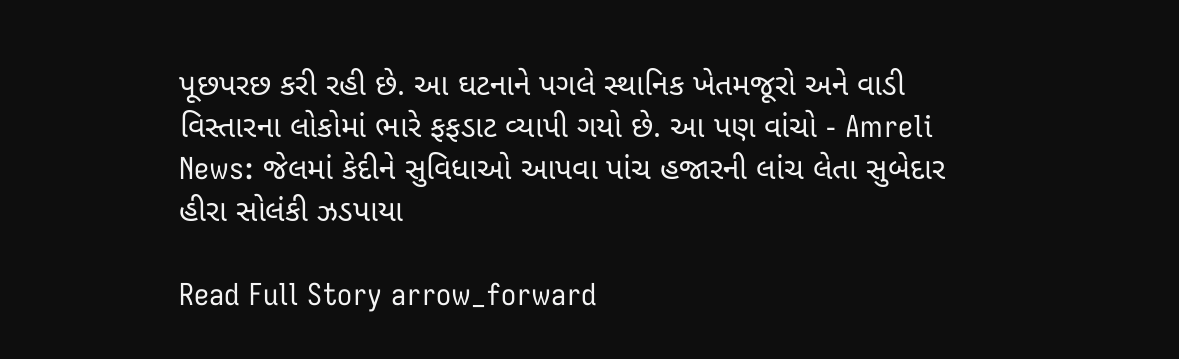પૂછપરછ કરી રહી છે. આ ઘટનાને પગલે સ્થાનિક ખેતમજૂરો અને વાડી વિસ્તારના લોકોમાં ભારે ફફડાટ વ્યાપી ગયો છે. આ પણ વાંચો - Amreli News: જેલમાં કેદીને સુવિધાઓ આપવા પાંચ હજારની લાંચ લેતા સુબેદાર હીરા સોલંકી ઝડપાયા

Read Full Story arrow_forward